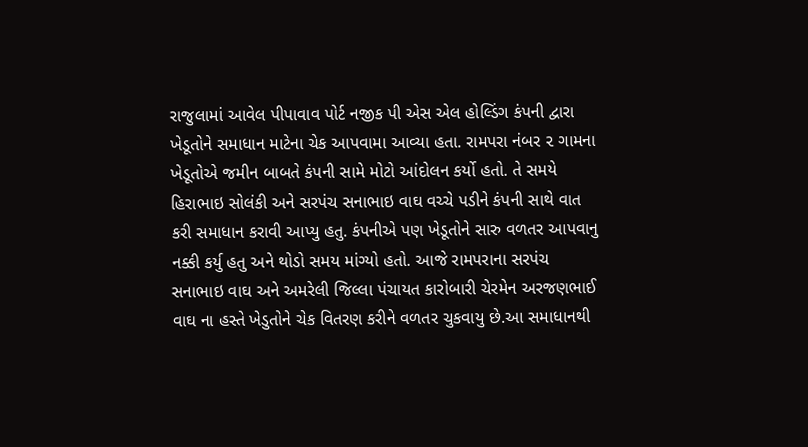રાજુલામાં આવેલ પીપાવાવ પોર્ટ નજીક પી એસ એલ હોલ્ડિંગ કંપની દ્વારા ખેડૂતોને સમાધાન માટેના ચેક આપવામા આવ્યા હતા. રામપરા નંબર ૨ ગામના ખેડૂતોએ જમીન બાબતે કંપની સામે મોટો આંદોલન કર્યો હતો. તે સમયે હિરાભાઇ સોલંકી અને સરપંચ સનાભાઇ વાઘ વચ્ચે પડીને કંપની સાથે વાત કરી સમાધાન કરાવી આપ્યુ હતુ. કંપનીએ પણ ખેડૂતોને સારુ વળતર આપવાનુ નક્કી કર્યુ હતુ અને થોડો સમય માંગ્યો હતો. આજે રામપરાના સરપંચ સનાભાઇ વાઘ અને અમરેલી જિલ્લા પંચાયત કારોબારી ચેરમેન અરજણભાઈ વાઘ ના હસ્તે ખેડુતોને ચેક વિતરણ કરીને વળતર ચુકવાયુ છે.આ સમાધાનથી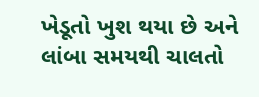ખેડૂતો ખુશ થયા છે અને લાંબા સમયથી ચાલતો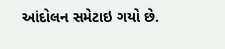આંદોલન સમેટાઇ ગયો છે.